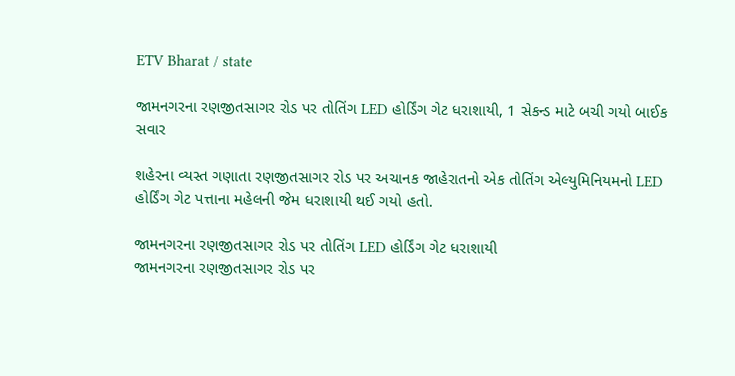ETV Bharat / state

જામનગરના રણજીતસાગર રોડ પર તોતિંગ LED હોર્ડિંગ ગેટ ધરાશાયી, 1 સેકન્ડ માટે બચી ગયો બાઈક સવાર

શહેરના વ્યસ્ત ગણાતા રણજીતસાગર રોડ પર અચાનક જાહેરાતનો એક તોતિંગ એલ્યુમિનિયમનો LED હોર્ડિંગ ગેટ પત્તાના મહેલની જેમ ધરાશાયી થઈ ગયો હતો.

જામનગરના રણજીતસાગર રોડ પર તોતિંગ LED હોર્ડિંગ ગેટ ધરાશાયી
જામનગરના રણજીતસાગર રોડ પર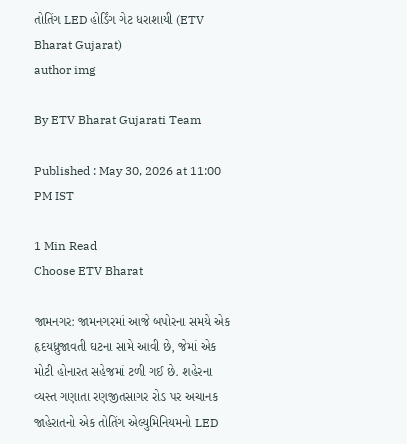તોતિંગ LED હોર્ડિંગ ગેટ ધરાશાયી (ETV Bharat Gujarat)
author img

By ETV Bharat Gujarati Team

Published : May 30, 2026 at 11:00 PM IST

1 Min Read
Choose ETV Bharat

જામનગર: જામનગરમાં આજે બપોરના સમયે એક હૃદયધ્રુજાવતી ઘટના સામે આવી છે, જેમાં એક મોટી હોનારત સહેજમાં ટળી ગઈ છે. શહેરના વ્યસ્ત ગણાતા રણજીતસાગર રોડ પર અચાનક જાહેરાતનો એક તોતિંગ એલ્યુમિનિયમનો LED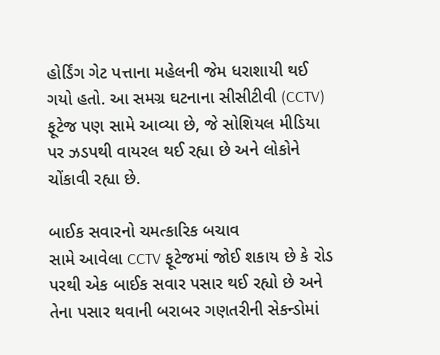હોર્ડિંગ ગેટ પત્તાના મહેલની જેમ ધરાશાયી થઈ ગયો હતો. આ સમગ્ર ઘટનાના સીસીટીવી (CCTV) ફૂટેજ પણ સામે આવ્યા છે, જે સોશિયલ મીડિયા પર ઝડપથી વાયરલ થઈ રહ્યા છે અને લોકોને ચોંકાવી રહ્યા છે.

બાઈક સવારનો ચમત્કારિક બચાવ
સામે આવેલા CCTV ફૂટેજમાં જોઈ શકાય છે કે રોડ પરથી એક બાઈક સવાર પસાર થઈ રહ્યો છે અને તેના પસાર થવાની બરાબર ગણતરીની સેકન્ડોમાં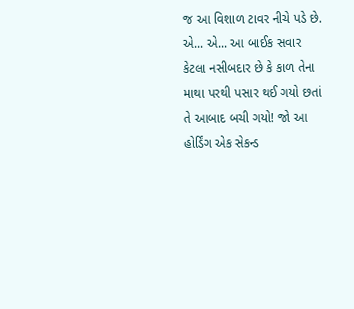જ આ વિશાળ ટાવર નીચે પડે છે. એ... એ... આ બાઈક સવાર કેટલા નસીબદાર છે કે કાળ તેના માથા પરથી પસાર થઈ ગયો છતાં તે આબાદ બચી ગયો! જો આ હોર્ડિંગ એક સેકન્ડ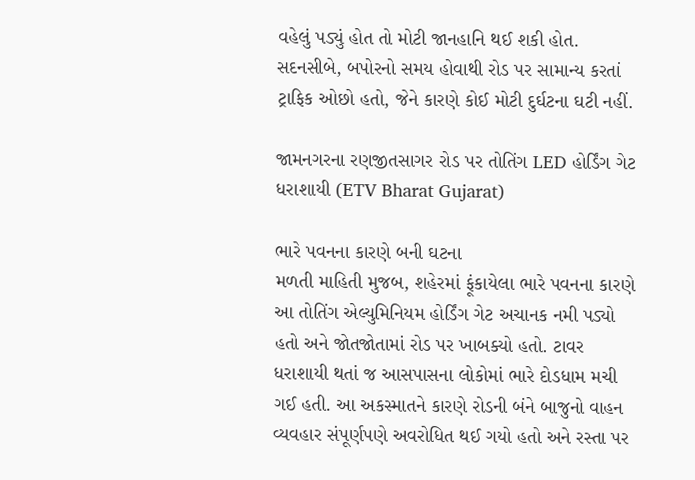વહેલું પડ્યું હોત તો મોટી જાનહાનિ થઈ શકી હોત. સદનસીબે, બપોરનો સમય હોવાથી રોડ પર સામાન્ય કરતાં ટ્રાફિક ઓછો હતો, જેને કારણે કોઈ મોટી દુર્ઘટના ઘટી નહીં.

જામનગરના રણજીતસાગર રોડ પર તોતિંગ LED હોર્ડિંગ ગેટ ધરાશાયી (ETV Bharat Gujarat)

ભારે પવનના કારણે બની ઘટના
મળતી માહિતી મુજબ, શહેરમાં ફૂંકાયેલા ભારે પવનના કારણે આ તોતિંગ એલ્યુમિનિયમ હોર્ડિંગ ગેટ અચાનક નમી પડ્યો હતો અને જોતજોતામાં રોડ પર ખાબક્યો હતો. ટાવર ધરાશાયી થતાં જ આસપાસના લોકોમાં ભારે દોડધામ મચી ગઈ હતી. આ અકસ્માતને કારણે રોડની બંને બાજુનો વાહન વ્યવહાર સંપૂર્ણપણે અવરોધિત થઈ ગયો હતો અને રસ્તા પર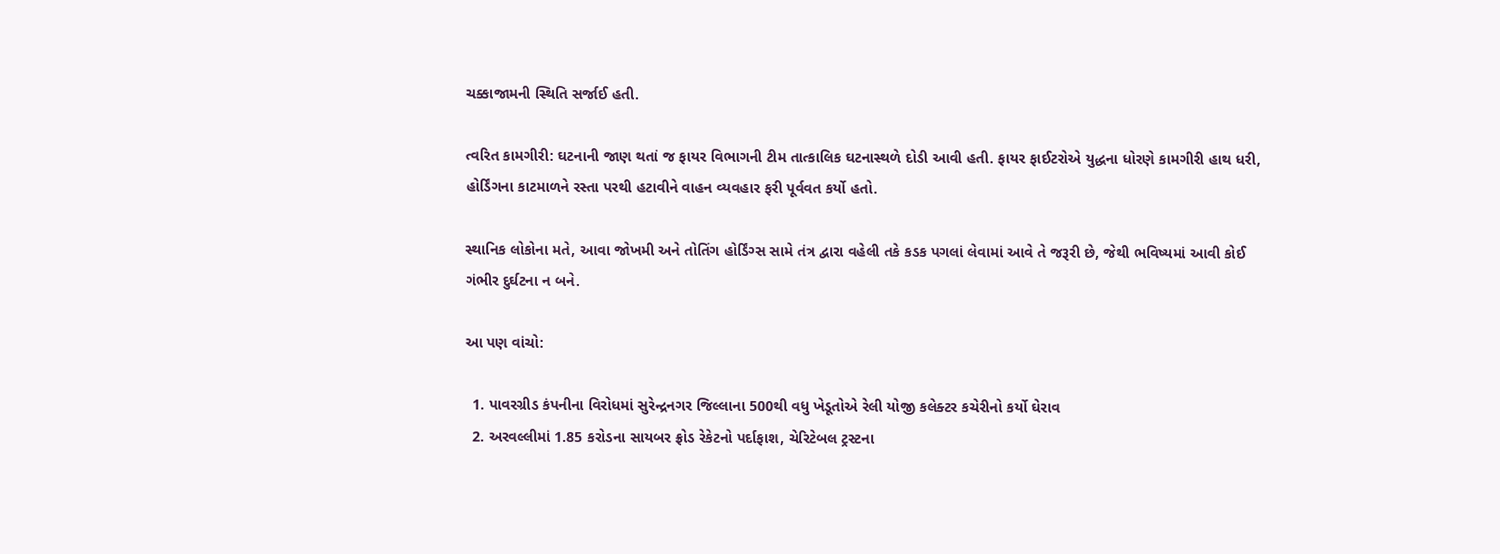ચક્કાજામની સ્થિતિ સર્જાઈ હતી.

ત્વરિત કામગીરી: ઘટનાની જાણ થતાં જ ફાયર વિભાગની ટીમ તાત્કાલિક ઘટનાસ્થળે દોડી આવી હતી. ફાયર ફાઈટરોએ યુદ્ધના ધોરણે કામગીરી હાથ ધરી, હોર્ડિંગના કાટમાળને રસ્તા પરથી હટાવીને વાહન વ્યવહાર ફરી પૂર્વવત કર્યો હતો.

સ્થાનિક લોકોના મતે, આવા જોખમી અને તોતિંગ હોર્ડિંગ્સ સામે તંત્ર દ્વારા વહેલી તકે કડક પગલાં લેવામાં આવે તે જરૂરી છે, જેથી ભવિષ્યમાં આવી કોઈ ગંભીર દુર્ઘટના ન બને.

આ પણ વાંચો:

  1. પાવરગ્રીડ કંપનીના વિરોધમાં સુરેન્દ્રનગર જિલ્લાના 500થી વધુ ખેડૂતોએ રેલી યોજી કલેક્ટર કચેરીનો કર્યો ઘેરાવ
  2. અરવલ્લીમાં 1.85 કરોડના સાયબર ફ્રોડ રેકેટનો પર્દાફાશ, ચેરિટેબલ ટ્રસ્ટના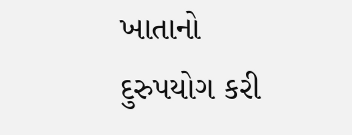ખાતાનો દુરુપયોગ કરી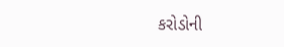કરોડોની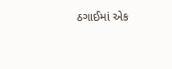ઠગાઈમાં એક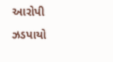આરોપી ઝડપાયો